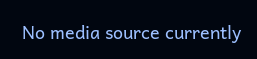No media source currently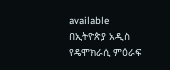available
በኢትዮጵያ አዲስ የዴሞክራሲ ምዕራፍ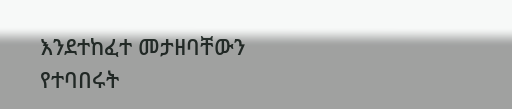እንደተከፈተ መታዘባቸውን የተባበሩት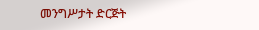መንግሥታት ድርጅት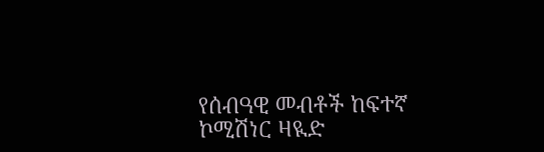የሰብዓዊ መብቶች ከፍተኛ ኮሚሽነር ዛዪድ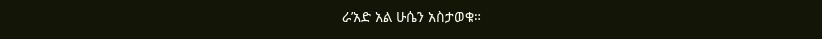ራ’አድ አል ሁሴን አስታወቁ።